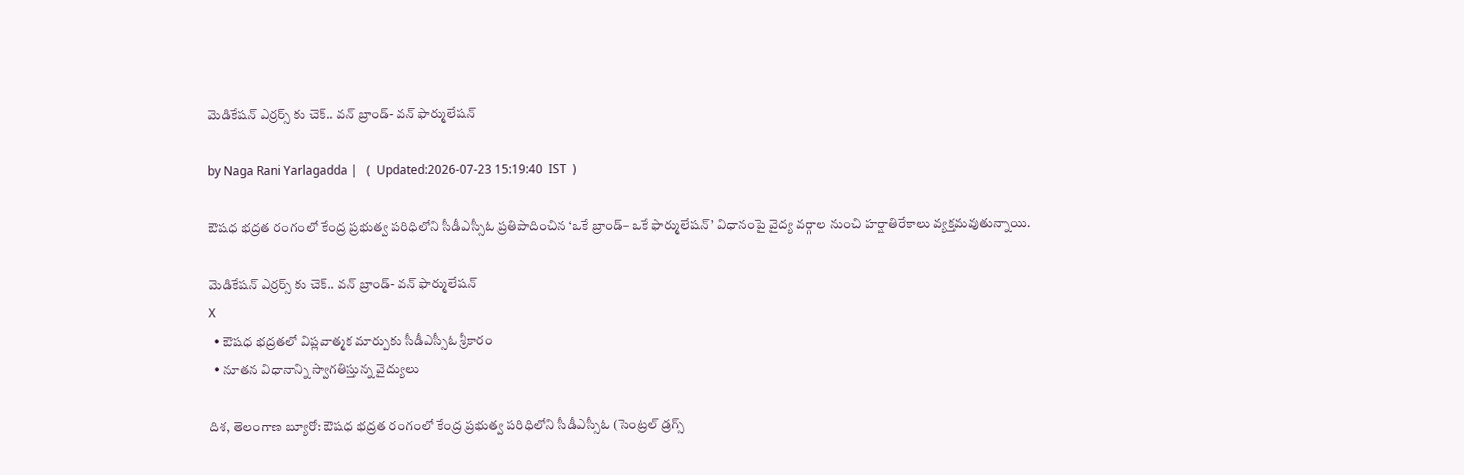మెడికేషన్ ఎర్రర్స్ కు చెక్.. వన్ బ్రాండ్- వన్ ఫార్ములేషన్

by Naga Rani Yarlagadda |   (  Updated:2026-07-23 15:19:40  IST  )

ఔషధ భద్రత రంగంలో కేంద్ర ప్రభుత్వ పరిధిలోని సీడీఎస్సీఓ ప్రతిపాదించిన ‘ఒకే బ్రాండ్– ఒకే ఫార్ములేషన్’ విధానంపై వైద్య వర్గాల నుంచి హర్షాతిరేకాలు వ్యక్తమవుతున్నాయి.

మెడికేషన్ ఎర్రర్స్ కు చెక్.. వన్ బ్రాండ్- వన్ ఫార్ములేషన్
X
  • ఔషధ భద్రతలో విప్లవాత్మక మార్పుకు సీడీఎస్సీఓ శ్రీకారం
  • నూతన విధానాన్ని స్వాగతిస్తున్న వైద్యులు

దిశ, తెలంగాణ బ్యూరో: ఔషధ భద్రత రంగంలో కేంద్ర ప్రభుత్వ పరిధిలోని సీడీఎస్సీఓ (సెంట్రల్ డ్రగ్స్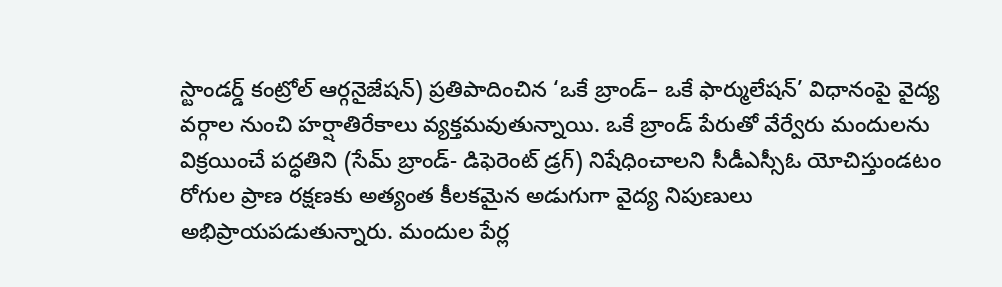స్టాండర్డ్ కంట్రోల్ ఆర్గనైజేషన్) ప్రతిపాదించిన ‘ఒకే బ్రాండ్– ఒకే ఫార్ములేషన్’ విధానంపై వైద్య వర్గాల నుంచి హర్షాతిరేకాలు వ్యక్తమవుతున్నాయి. ఒకే బ్రాండ్ పేరుతో వేర్వేరు మందులను విక్రయించే పద్ధతిని (సేమ్ బ్రాండ్- డిఫెరెంట్ డ్రగ్) నిషేధించాలని సీడీఎస్సీఓ యోచిస్తుండటం రోగుల ప్రాణ రక్షణకు అత్యంత కీలకమైన అడుగుగా వైద్య నిపుణులు అభిప్రాయపడుతున్నారు. మందుల పేర్ల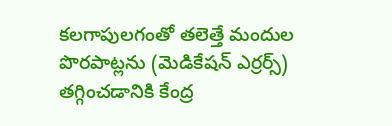కలగాపులగంతో తలెత్తే మందుల పొరపాట్లను (మెడికేషన్ ఎర్రర్స్) తగ్గించడానికి కేంద్ర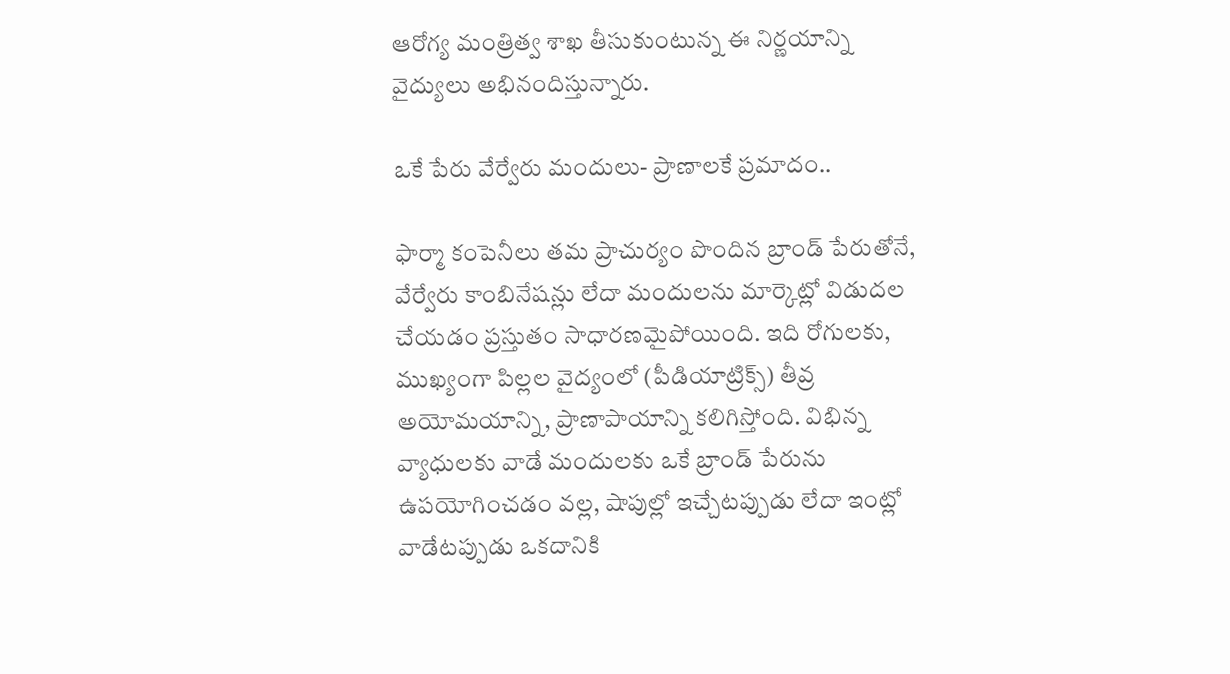ఆరోగ్య మంత్రిత్వ శాఖ తీసుకుంటున్న ఈ నిర్ణయాన్ని వైద్యులు అభినందిస్తున్నారు.

ఒకే పేరు వేర్వేరు మందులు- ప్రాణాలకే ప్రమాదం..

ఫార్మా కంపెనీలు తమ ప్రాచుర్యం పొందిన బ్రాండ్ పేరుతోనే, వేర్వేరు కాంబినేషన్లు లేదా మందులను మార్కెట్లో విడుదల చేయడం ప్రస్తుతం సాధారణమైపోయింది. ఇది రోగులకు, ముఖ్యంగా పిల్లల వైద్యంలో (పీడియాట్రిక్స్) తీవ్ర అయోమయాన్ని, ప్రాణాపాయాన్ని కలిగిస్తోంది. విభిన్న వ్యాధులకు వాడే మందులకు ఒకే బ్రాండ్ పేరును ఉపయోగించడం వల్ల, షాపుల్లో ఇచ్చేటప్పుడు లేదా ఇంట్లో వాడేటప్పుడు ఒకదానికి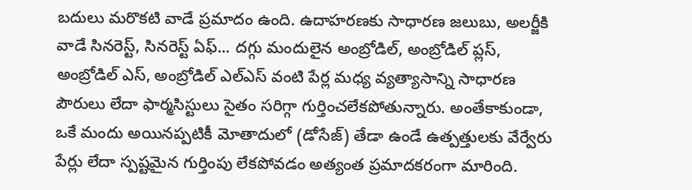బదులు మరొకటి వాడే ప్రమాదం ఉంది. ఉదాహరణకు సాధారణ జలుబు, అలర్జీకి వాడే సినరెస్ట్, సినరెస్ట్ ఏఫ్... దగ్గు మందులైన అంబ్రోడిల్, అంబ్రోడిల్ ప్లస్, అంబ్రోడిల్ ఎస్, అంబ్రోడిల్ ఎల్ఎస్ వంటి పేర్ల మధ్య వ్యత్యాసాన్ని సాధారణ పౌరులు లేదా ఫార్మసిస్టులు సైతం సరిగ్గా గుర్తించలేకపోతున్నారు. అంతేకాకుండా, ఒకే మందు అయినప్పటికీ మోతాదులో (డోసేజ్) తేడా ఉండే ఉత్పత్తులకు వేర్వేరు పేర్లు లేదా స్పష్టమైన గుర్తింపు లేకపోవడం అత్యంత ప్రమాదకరంగా మారింది.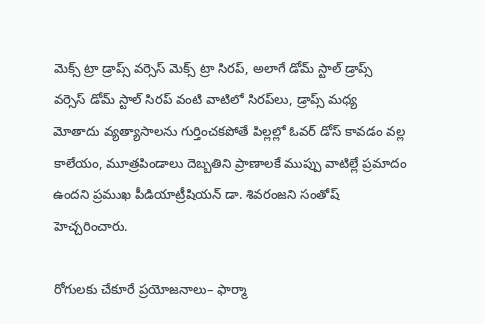మెక్స్ ట్రా డ్రాప్స్ వర్సెస్ మెక్స్ ట్రా సిరప్, అలాగే డోమ్ స్టాల్ డ్రాప్స్ వర్సెస్ డోమ్ స్టాల్ సిరప్ వంటి వాటిలో సిరప్‌లు, డ్రాప్స్ మధ్య మోతాదు వ్యత్యాసాలను గుర్తించకపోతే పిల్లల్లో ఓవర్ డోస్ కావడం వల్ల కాలేయం, మూత్రపిండాలు దెబ్బతిని ప్రాణాలకే ముప్పు వాటిల్లే ప్రమాదం ఉందని ప్రముఖ పీడియాట్రీషియన్ డా. శివరంజని సంతోష్ హెచ్చరించారు.

రోగులకు చేకూరే ప్రయోజనాలు– ఫార్మా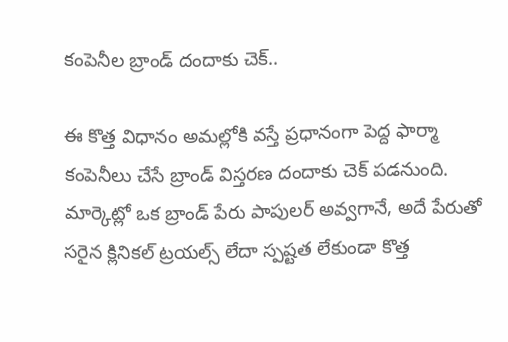కంపెనీల బ్రాండ్ దందాకు చెక్..

ఈ కొత్త విధానం అమల్లోకి వస్తే ప్రధానంగా పెద్ద ఫార్మా కంపెనీలు చేసే బ్రాండ్ విస్తరణ దందాకు చెక్ పడనుంది. మార్కెట్లో ఒక బ్రాండ్ పేరు పాపులర్ అవ్వగానే, అదే పేరుతో సరైన క్లినికల్ ట్రయల్స్ లేదా స్పష్టత లేకుండా కొత్త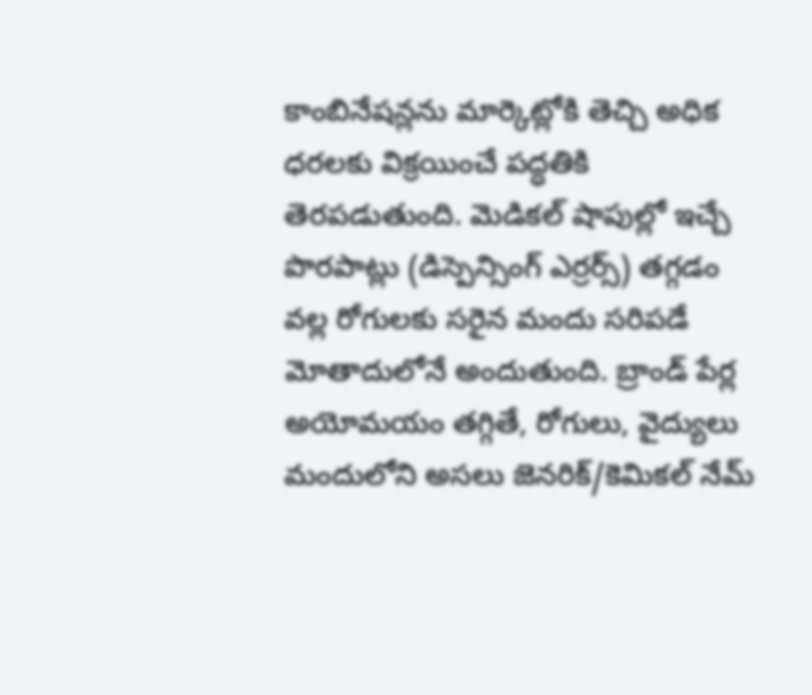కాంబినేషన్లను మార్కెట్లోకి తెచ్చి అధిక ధరలకు విక్రయించే పద్ధతికి తెరపడుతుంది. మెడికల్ షాపుల్లో ఇచ్చే పొరపాట్లు (డిస్పెన్సింగ్ ఎర్రర్స్) తగ్గడం వల్ల రోగులకు సరైన మందు సరిపడే మోతాదులోనే అందుతుంది. బ్రాండ్ పేర్ల అయోమయం తగ్గితే, రోగులు, వైద్యులు మందులోని అసలు జెనరిక్/కెమికల్ నేమ్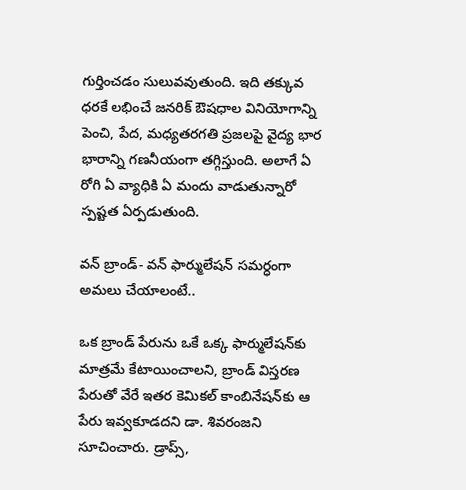గుర్తించడం సులువవుతుంది. ఇది తక్కువ ధరకే లభించే జనరిక్ ఔషధాల వినియోగాన్ని పెంచి, పేద, మధ్యతరగతి ప్రజలపై వైద్య భార భారాన్ని గణనీయంగా తగ్గిస్తుంది. అలాగే ఏ రోగి ఏ వ్యాధికి ఏ మందు వాడుతున్నారో స్పష్టత ఏర్పడుతుంది.

వన్ బ్రాండ్- వన్ ఫార్ములేషన్ సమర్ధంగా అమలు చేయాలంటే..

ఒక బ్రాండ్ పేరును ఒకే ఒక్క ఫార్ములేషన్‌కు మాత్రమే కేటాయించాలని, బ్రాండ్ విస్తరణ పేరుతో వేరే ఇతర కెమికల్ కాంబినేషన్‌కు ఆ పేరు ఇవ్వకూడదని డా. శివరంజని సూచించారు. డ్రాప్స్,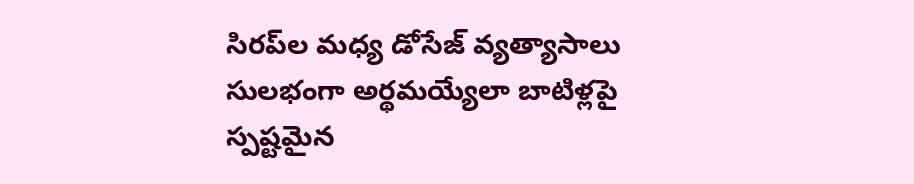సిరప్‌ల మధ్య డోసేజ్ వ్యత్యాసాలు సులభంగా అర్థమయ్యేలా బాటిళ్లపై స్పష్టమైన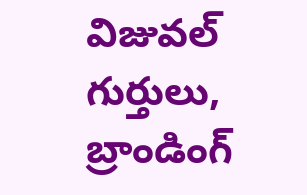విజువల్ గుర్తులు, బ్రాండింగ్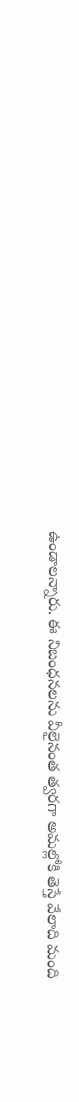ఉండాలన్నారు. ఈ నిబంధనలను వీలైనంత త్వరగా అమల్లోకి తెస్తే వేలాది మంది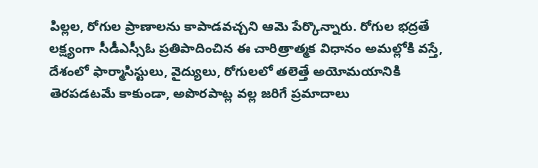పిల్లల, రోగుల ప్రాణాలను కాపాడవచ్చని ఆమె పేర్కొన్నారు. రోగుల భద్రతే లక్ష్యంగా సీడీఎస్సీఓ ప్రతిపాదించిన ఈ చారిత్రాత్మక విధానం అమల్లోకి వస్తే, దేశంలో ఫార్మాసిస్టులు, వైద్యులు, రోగులలో తలెత్తే అయోమయానికి తెరపడటమే కాకుండా, అపొరపాట్ల వల్ల జరిగే ప్రమాదాలు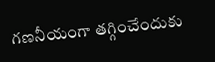గణనీయంగా తగ్గించేందుకు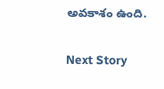అవకాశం ఉంది.

Next Story